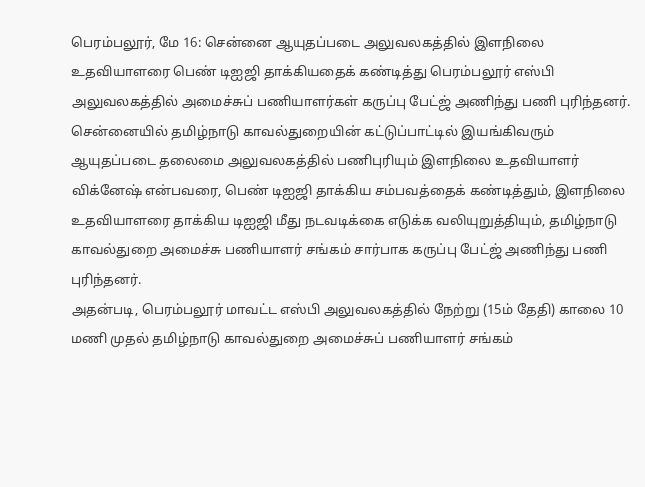பெரம்பலூர், மே 16: சென்னை ஆயுதப்படை அலுவலகத்தில் இளநிலை உதவியாளரை பெண் டிஐஜி தாக்கியதைக் கண்டித்து பெரம்பலூர் எஸ்பி அலுவலகத்தில் அமைச்சுப் பணியாளர்கள் கருப்பு பேட்ஜ் அணிந்து பணி புரிந்தனர். சென்னையில் தமிழ்நாடு காவல்துறையின் கட்டுப்பாட்டில் இயங்கிவரும் ஆயுதப்படை தலைமை அலுவலகத்தில் பணிபுரியும் இளநிலை உதவியாளர் விக்னேஷ் என்பவரை, பெண் டிஐஜி தாக்கிய சம்பவத்தைக் கண்டித்தும், இளநிலை உதவியாளரை தாக்கிய டிஐஜி மீது நடவடிக்கை எடுக்க வலியுறுத்தியும், தமிழ்நாடு காவல்துறை அமைச்சு பணியாளர் சங்கம் சார்பாக கருப்பு பேட்ஜ் அணிந்து பணி புரிந்தனர்.
அதன்படி, பெரம்பலூர் மாவட்ட எஸ்பி அலுவலகத்தில் நேற்று (15ம் தேதி) காலை 10 மணி முதல் தமிழ்நாடு காவல்துறை அமைச்சுப் பணியாளர் சங்கம்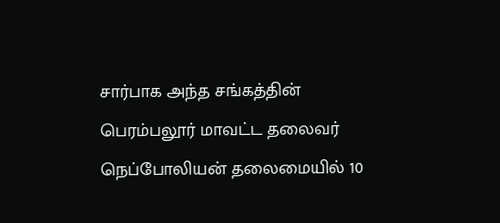சார்பாக அந்த சங்கத்தின் பெரம்பலூர் மாவட்ட தலைவர் நெப்போலியன் தலைமையில் 10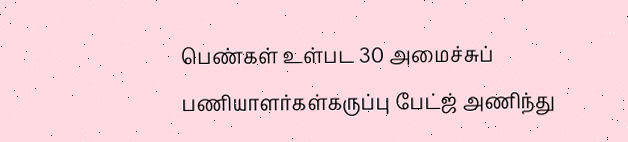பெண்கள் உள்பட 30 அமைச்சுப் பணியாளர்கள்கருப்பு பேட்ஜ் அணிந்து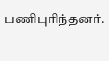பணிபுரிந்தனர்.